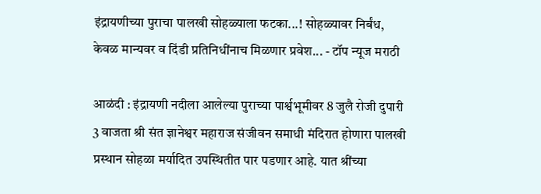इंद्रायणीच्या पुराचा पालखी सोहळ्याला फटका...! सोहळ्यावर निर्बंध, केवळ मान्यवर व दिंडी प्रतिनिधींनाच मिळणार प्रवेश... - टॉप न्यूज मराठी

आळंदी : इंद्रायणी नदीला आलेल्या पुराच्या पार्श्वभूमीवर 8 जुलै रोजी दुपारी 3 वाजता श्री संत ज्ञानेश्वर महाराज संजीवन समाधी मंदिरात होणारा पालखी प्रस्थान सोहळा मर्यादित उपस्थितीत पार पडणार आहे. यात श्रींच्या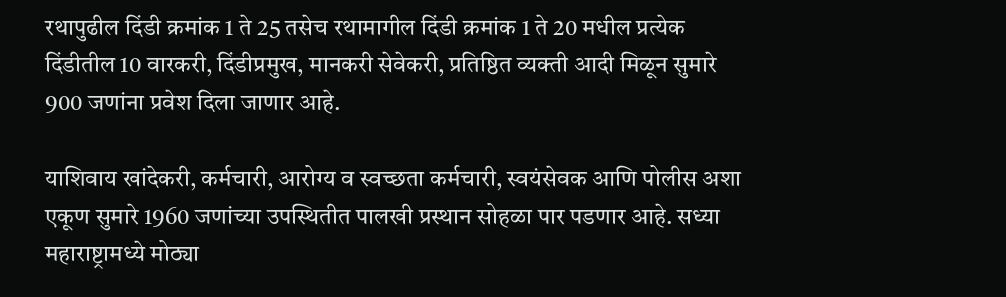रथापुढील दिंडी क्रमांक 1 ते 25 तसेच रथामागील दिंडी क्रमांक 1 ते 20 मधील प्रत्येक दिंडीतील 10 वारकरी, दिंडीप्रमुख, मानकरी सेवेकरी, प्रतिष्ठित व्यक्ती आदी मिळून सुमारे 900 जणांना प्रवेश दिला जाणार आहे.

याशिवाय खांदेकरी, कर्मचारी, आरोग्य व स्वच्छता कर्मचारी, स्वयंसेवक आणि पोलीस अशा एकूण सुमारे 1960 जणांच्या उपस्थितीत पालखी प्रस्थान सोहळा पार पडणार आहे. सध्या महाराष्ट्रामध्ये मोठ्या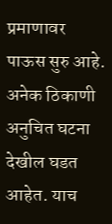प्रमाणावर पाऊस सुरु आहे. अनेक ठिकाणी अनुचित घटना देखील घडत आहेत. याच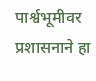पार्श्वभूमीवर प्रशासनाने हा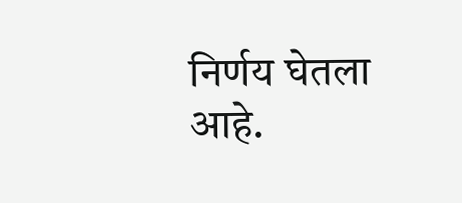निर्णय घेतला आहे.